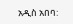አዲስ አበባ: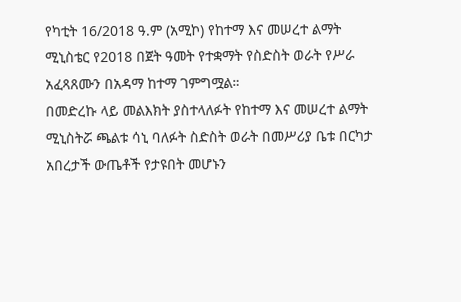የካቲት 16/2018 ዓ.ም (አሚኮ) የከተማ እና መሠረተ ልማት ሚኒስቴር የ2018 በጀት ዓመት የተቋማት የስድስት ወራት የሥራ አፈጻጸሙን በአዳማ ከተማ ገምግሟል።
በመድረኩ ላይ መልእክት ያስተላለፉት የከተማ እና መሠረተ ልማት ሚኒስትሯ ጫልቱ ሳኒ ባለፉት ስድስት ወራት በመሥሪያ ቤቱ በርካታ አበረታች ውጤቶች የታዩበት መሆኑን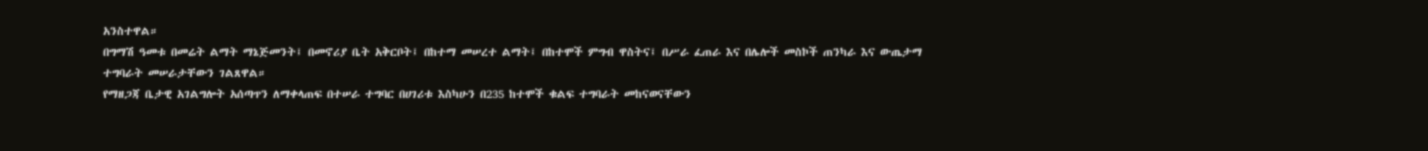አንስተዋል።
በግማሽ ዓመቱ በመሬት ልማት ማኔጅመንት፤ በመኖሪያ ቤት አቅርቦት፤ በከተማ መሠረተ ልማት፤ በከተሞች ምግብ ዋስትና፤ በሥራ ፈጠራ እና በሌሎች መስኮች ጠንካራ እና ውጤታማ ተግባራት መሠራታቸውን ገልጸዋል።
የማዘጋጃ ቤታዊ አገልግሎት አሰጣጥን ለማቀላጠፍ በተሠራ ተግባር በሀገሪቱ እስካሁን በ235 ከተሞች ቁልፍ ተግባራት መከናወናቸውን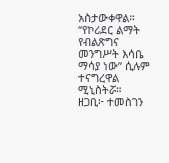አስታውቀዋል።
“የኮሪደር ልማት የብልጽግና መንግሥት እሳቤ ማሳያ ነው” ሲሉም ተናግረዋል ሚኒስትሯ።
ዘጋቢ፦ ተመስገን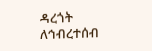ዳረጎት
ለኅብረተሰብ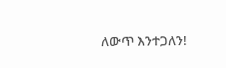ለውጥ እንተጋለን!